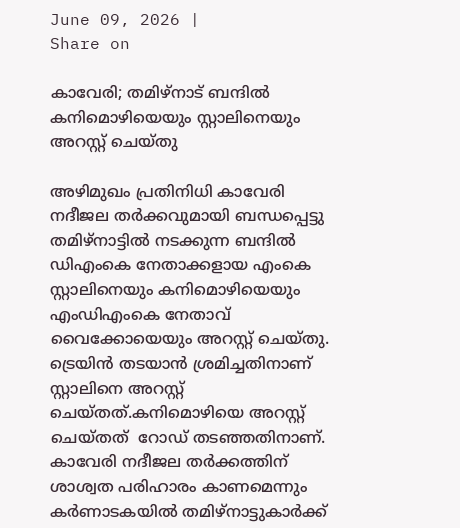June 09, 2026 |
Share on

കാവേരി; തമിഴ്നാട് ബന്ദില്‍ കനിമൊഴിയെയും സ്റ്റാലിനെയും അറസ്റ്റ് ചെയ്തു

അഴിമുഖം പ്രതിനിധി കാവേരി നദീജല തര്‍ക്കവുമായി ബന്ധപ്പെട്ടു തമിഴ്നാട്ടില്‍ നടക്കുന്ന ബന്ദില്‍ ഡിഎംകെ നേതാക്കളായ എംകെ സ്റ്റാലിനെയും കനിമൊഴിയെയും എംഡിഎംകെ നേതാവ് വൈക്കോയെയും അറസ്റ്റ് ചെയ്തു. ട്രെയിന്‍ തടയാന്‍ ശ്രമിച്ചതിനാണ് സ്റ്റാലിനെ അറസ്റ്റ് ചെയ്തത്.കനിമൊഴിയെ അറസ്റ്റ് ചെയ്തത്  റോഡ് തടഞ്ഞതിനാണ്. കാവേരി നദീജല തര്‍ക്കത്തിന് ശാശ്വത പരിഹാരം കാണമെന്നും കര്‍ണാടകയില്‍ തമിഴ്നാട്ടുകാര്‍ക്ക്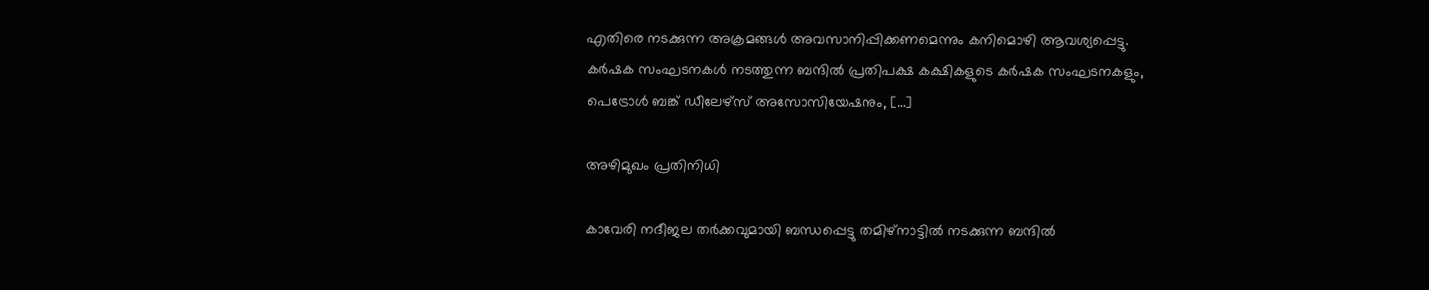എതിരെ നടക്കുന്ന അക്രമങ്ങള്‍ അവസാനിപ്പിക്കണമെന്നും കനിമൊഴി ആവശ്യപ്പെട്ടു. കര്‍ഷക സംഘടനകള്‍ നടത്തുന്ന ബന്ദില്‍ പ്രതിപക്ഷ കക്ഷികളുടെ കര്‍ഷക സംഘടനകളും, പെട്രോള്‍ ബങ്ക് ഡീലേഴ്സ് അസോസിയേഷനും, […]

അഴിമുഖം പ്രതിനിധി

കാവേരി നദീജല തര്‍ക്കവുമായി ബന്ധപ്പെട്ടു തമിഴ്നാട്ടില്‍ നടക്കുന്ന ബന്ദില്‍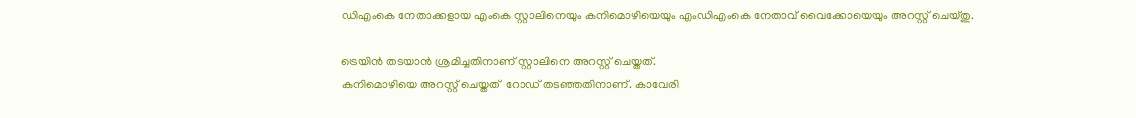ഡിഎംകെ നേതാക്കളായ എംകെ സ്റ്റാലിനെയും കനിമൊഴിയെയും എംഡിഎംകെ നേതാവ് വൈക്കോയെയും അറസ്റ്റ് ചെയ്തു.

ട്രെയിന്‍ തടയാന്‍ ശ്രമിച്ചതിനാണ് സ്റ്റാലിനെ അറസ്റ്റ് ചെയ്തത്.
കനിമൊഴിയെ അറസ്റ്റ് ചെയ്തത്  റോഡ് തടഞ്ഞതിനാണ്. കാവേരി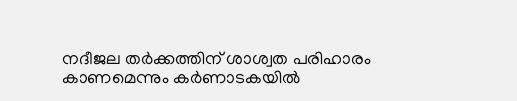നദീജല തര്‍ക്കത്തിന് ശാശ്വത പരിഹാരം കാണമെന്നും കര്‍ണാടകയില്‍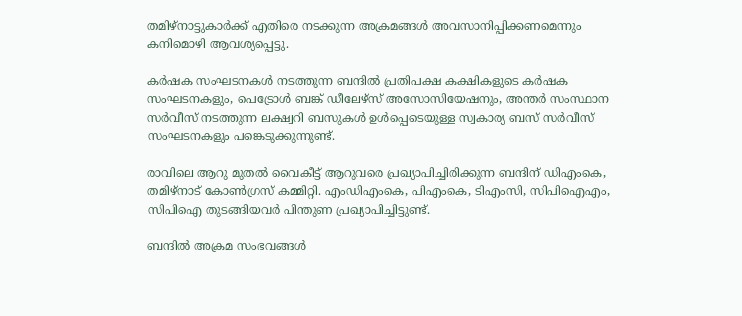തമിഴ്നാട്ടുകാര്‍ക്ക് എതിരെ നടക്കുന്ന അക്രമങ്ങള്‍ അവസാനിപ്പിക്കണമെന്നും കനിമൊഴി ആവശ്യപ്പെട്ടു.

കര്‍ഷക സംഘടനകള്‍ നടത്തുന്ന ബന്ദില്‍ പ്രതിപക്ഷ കക്ഷികളുടെ കര്‍ഷക സംഘടനകളും, പെട്രോള്‍ ബങ്ക് ഡീലേഴ്സ് അസോസിയേഷനും, അന്തര്‍ സംസ്ഥാന സര്‍വീസ് നടത്തുന്ന ലക്ഷ്വറി ബസുകള്‍ ഉള്‍പ്പെടെയുള്ള സ്വകാര്യ ബസ് സര്‍വീസ് സംഘടനകളും പങ്കെടുക്കുന്നുണ്ട്.

രാവിലെ ആറു മുതല്‍ വൈകീട്ട് ആറുവരെ പ്രഖ്യാപിച്ചിരിക്കുന്ന ബന്ദിന് ഡിഎംകെ, തമിഴ്‌നാട് കോണ്‍ഗ്രസ് കമ്മിറ്റി. എംഡിഎംകെ, പിഎംകെ, ടിഎംസി, സിപിഐഎം, സിപിഐ തുടങ്ങിയവര്‍ പിന്തുണ പ്രഖ്യാപിച്ചിട്ടുണ്ട്.

ബന്ദില്‍ അക്രമ സംഭവങ്ങള്‍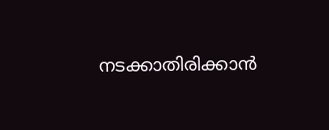നടക്കാതിരിക്കാന്‍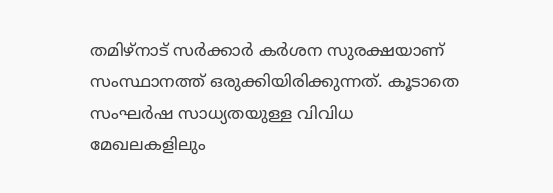തമിഴ്നാട് സര്‍ക്കാര്‍ കര്‍ശന സുരക്ഷയാണ് സംസ്ഥാനത്ത് ഒരുക്കിയിരിക്കുന്നത്. കൂടാതെ സംഘര്‍ഷ സാധ്യതയുള്ള വിവിധ മേഖലകളിലും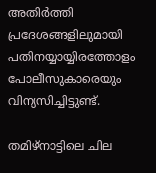അതിര്‍ത്തി പ്രദേശങ്ങളിലുമായി പതിനയ്യായ്യിരത്തോളം പോലീസുകാരെയും വിന്യസിച്ചിട്ടുണ്ട്.

തമിഴ്നാട്ടിലെ ചില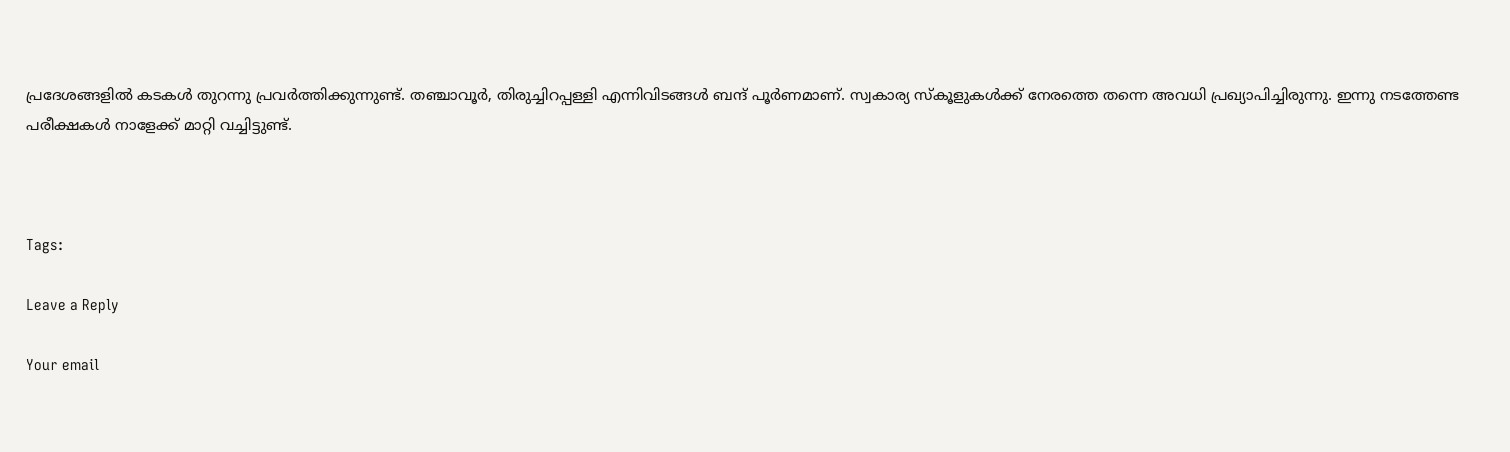പ്രദേശങ്ങളില്‍ കടകള്‍ തുറന്നു പ്രവര്‍ത്തിക്കുന്നുണ്ട്. തഞ്ചാവൂര്‍, തിരുച്ചിറപ്പള്ളി എന്നിവിടങ്ങള്‍ ബന്ദ് പൂര്‍ണമാണ്. സ്വകാര്യ സ്‌കൂളുകള്‍ക്ക് നേരത്തെ തന്നെ അവധി പ്രഖ്യാപിച്ചിരുന്നു. ഇന്നു നടത്തേണ്ട പരീക്ഷകള്‍ നാളേക്ക് മാറ്റി വച്ചിട്ടുണ്ട്.



Tags:

Leave a Reply

Your email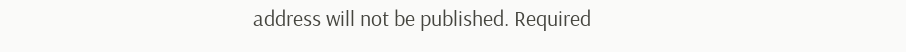address will not be published. Required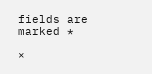fields are marked *

×